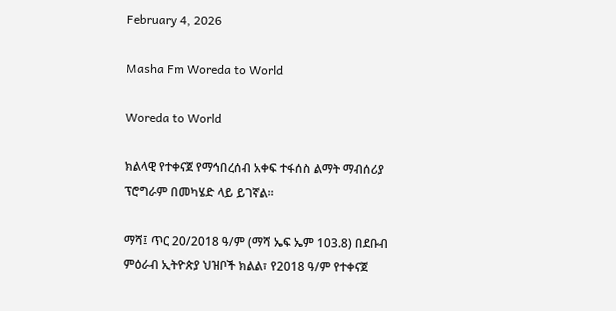February 4, 2026

Masha Fm Woreda to World

Woreda to World

ክልላዊ የተቀናጀ የማኅበረሰብ አቀፍ ተፋሰስ ልማት ማብሰሪያ ፕሮግራም በመካሄድ ላይ ይገኛል።

ማሻ፤ ጥር 20/2018 ዓ/ም (ማሻ ኤፍ ኤም 103.8) በደቡብ ምዕራብ ኢትዮጵያ ህዝቦች ክልል፣ የ2018 ዓ/ም የተቀናጀ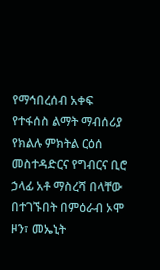የማኅበረሰብ አቀፍ የተፋሰስ ልማት ማብሰሪያ የክልሉ ምክትል ርዕሰ መስተዳድርና የግብርና ቢሮ ኃላፊ አቶ ማስረሻ በላቸው በተገኙበት በምዕራብ ኦሞ ዞን፣ መኤኒት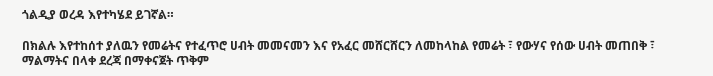ጎልዲያ ወረዳ እየተካሄደ ይገኛል።

በክልሉ እየተከሰተ ያለዉን የመሬትና የተፈጥሮ ሀብት መመናመን እና የአፈር መሸርሸርን ለመከላከል የመሬት ፣ የውሃና የሰው ሀብት መጠበቅ ፣ ማልማትና በላቀ ደረጃ በማቀናጀት ጥቅም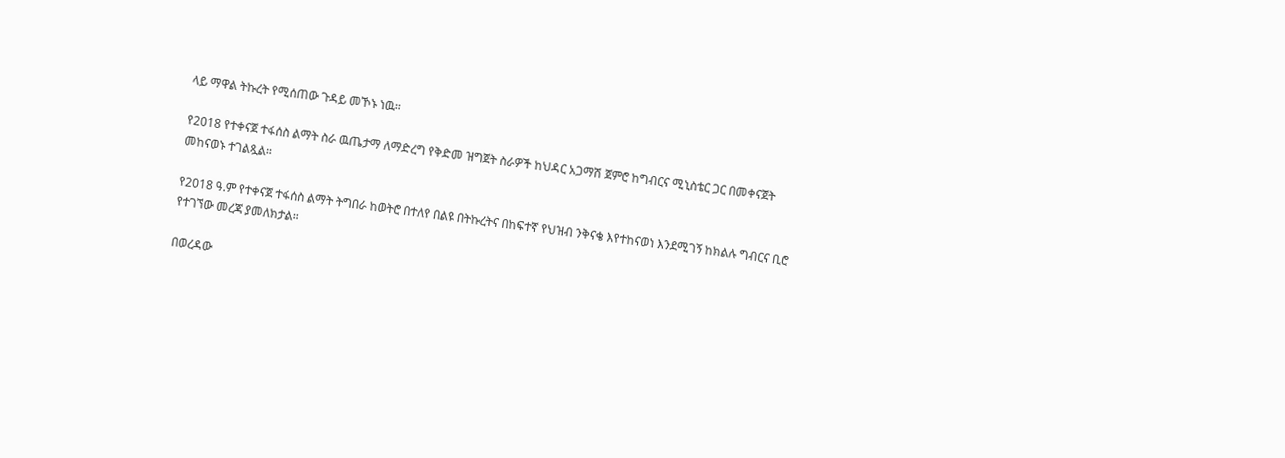ላይ ማዋል ትኩረት የሚሰጠው ጉዳይ መኾኑ ነዉ።

የ2018 የተቀናጀ ተፋሰስ ልማት ስራ ዉጤታማ ለማድረግ የቅድመ ዝግጀት ስራዎች ከህዳር አጋማሽ ጀምሮ ከግብርና ሚኒስቴር ጋር በመቀናጀት መከናወኑ ተገልጿል።

የ2018 ዓ.ም የተቀናጀ ተፋሰስ ልማት ትግበራ ከወትሮ በተለየ በልዩ በትኩረትና በከፍተኛ የህዝብ ንቅናቄ እየተከናወነ እንደሚገኝ ከክልሉ ግብርና ቢሮ የተገኘው መረጃ ያመለክታል።

በወረዳው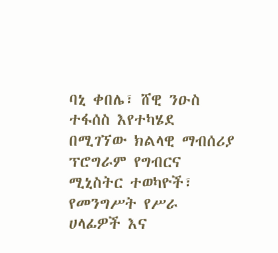ባኒ ቀበሌ፣ ሸዊ ንዑስ ተፋሰስ እየተካሄደ በሚገኘው ክልላዊ ማብሰሪያ ፕሮግራም የግብርና ሚኒስትር ተወካዮች፣ የመንግሥት የሥራ ሀላፊዎች እና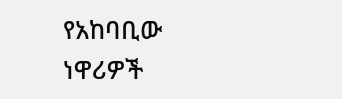የአከባቢው ነዋሪዎች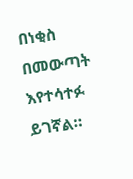በነቂስ በመውጣት እየተሳተፉ ይገኛል።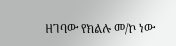ዘገባው የክልሉ መ/ኮ ነው